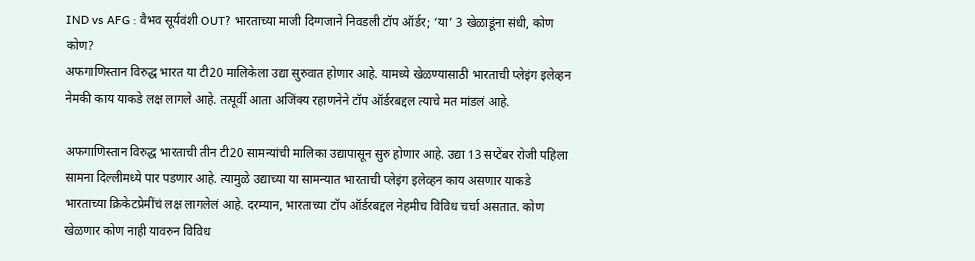IND vs AFG : वैभव सूर्यवंशी OUT? भारताच्या माजी दिग्गजाने निवडली टॉप ऑर्डर; ‘या’ 3 खेळाडूंना संधी, कोण कोण?
अफगाणिस्तान विरुद्ध भारत या टी20 मालिकेला उद्या सुरुवात होणार आहे. यामध्ये खेळण्यासाठी भारताची प्लेइंग इलेव्हन नेमकी काय याकडे लक्ष लागले आहे. तत्पूर्वी आता अजिंक्य रहाणनेने टॉप ऑर्डरबद्दल त्याचे मत मांडलं आहे.

अफगाणिस्तान विरुद्ध भारताची तीन टी20 सामन्यांची मालिका उद्यापासून सुरु होणार आहे. उद्या 13 सप्टेंबर रोजी पहिला सामना दिल्लीमध्ये पार पडणार आहे. त्यामुळे उद्याच्या या सामन्यात भारताची प्लेइंग इलेव्हन काय असणार याकडे भारताच्या क्रिकेटप्रेमींचं लक्ष लागलेलं आहे. दरम्यान, भारताच्या टॉप ऑर्डरबद्दल नेहमीच विविध चर्चा असतात. कोण खेळणार कोण नाही यावरुन विविध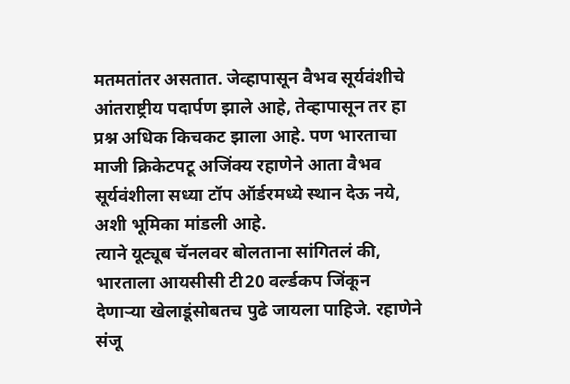मतमतांतर असतात. जेव्हापासून वैभव सूर्यवंशीचे आंतराष्ट्रीय पदार्पण झाले आहे, तेव्हापासून तर हा प्रश्न अधिक किचकट झाला आहे. पण भारताचा माजी क्रिकेटपटू अजिंक्य रहाणेने आता वैभव सूर्यवंशीला सध्या टॉप ऑर्डरमध्ये स्थान देऊ नये, अशी भूमिका मांडली आहे.
त्याने यूट्यूब चॅनलवर बोलताना सांगितलं की, भारताला आयसीसी टी20 वर्ल्डकप जिंकून देणाऱ्या खेलाडूंसोबतच पुढे जायला पाहिजे. रहाणेने संजू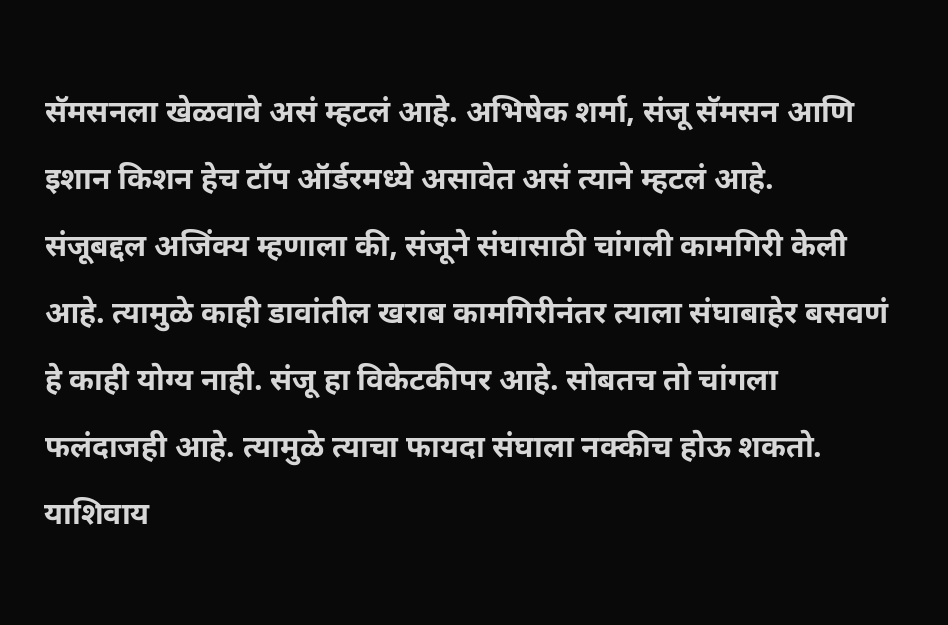सॅमसनला खेळवावे असं म्हटलं आहे. अभिषेक शर्मा, संजू सॅमसन आणि इशान किशन हेच टॉप ऑर्डरमध्ये असावेत असं त्याने म्हटलं आहे.
संजूबद्दल अजिंक्य म्हणाला की, संजूने संघासाठी चांगली कामगिरी केली आहे. त्यामुळे काही डावांतील खराब कामगिरीनंतर त्याला संघाबाहेर बसवणं हे काही योग्य नाही. संजू हा विकेटकीपर आहे. सोबतच तो चांगला फलंदाजही आहे. त्यामुळे त्याचा फायदा संघाला नक्कीच होऊ शकतो. याशिवाय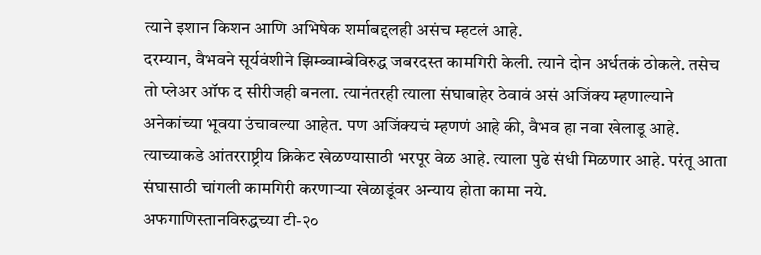त्याने इशान किशन आणि अभिषेक शर्माबद्दलही असंच म्हटलं आहे.
दरम्यान, वैभवने सूर्यवंशीने झिम्ब्वाम्बेविरुद्ध जबरदस्त कामगिरी केली. त्याने दोन अर्धतकं ठोकले. तसेच तो प्लेअर ऑफ द सीरीजही बनला. त्यानंतरही त्याला संघाबाहेर ठेवावं असं अजिंक्य म्हणाल्याने अनेकांच्या भूवया उंचावल्या आहेत. पण अजिंक्यचं म्हणणं आहे की, वैभव हा नवा खेलाडू आहे. त्याच्याकडे आंतरराष्ट्रीय क्रिकेट खेळण्यासाठी भरपूर वेळ आहे. त्याला पुढे संधी मिळणार आहे. परंतू आता संघासाठी चांगली कामगिरी करणाऱ्या खेळाडूंवर अन्याय होता कामा नये.
अफगाणिस्तानविरुद्धच्या टी-२०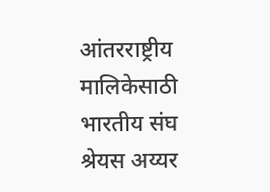आंतरराष्ट्रीय मालिकेसाठी भारतीय संघ
श्रेयस अय्यर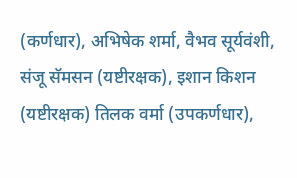(कर्णधार), अभिषेक शर्मा, वैभव सूर्यवंशी, संजू सॅमसन (यष्टीरक्षक), इशान किशन (यष्टीरक्षक) तिलक वर्मा (उपकर्णधार),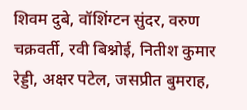शिवम दुबे, वॉशिंग्टन सुंदर, वरुण चक्रवर्ती, रवी बिश्नोई, नितीश कुमार रेड्डी, अक्षर पटेल, जसप्रीत बुमराह,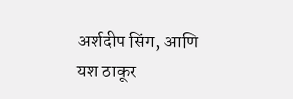अर्शदीप सिंग, आणि यश ठाकूर